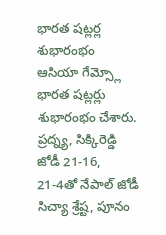భారత షట్లర్ల శుభారంభం
ఆసియా గేమ్స్లో భారత షట్లర్లు శుభారంభం చేశారు. ప్రద్న్య, సిక్కిరెడ్డి జోడీ 21-16, 21-4తో నేపాల్ జోడీ సిచ్యా శ్రేష్ట, పూనం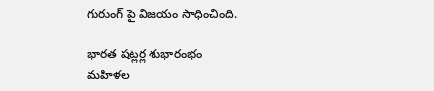గురుంగ్ పై విజయం సాధించింది.

భారత షట్లర్ల శుభారంభం
మహిళల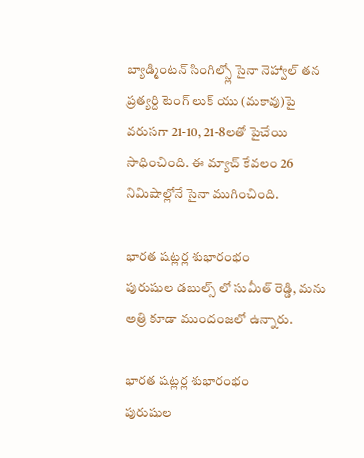బ్యాడ్మింటన్ సింగిల్స్లో సైనా నెహ్వాల్ తన ప్రత్యర్ది టెంగ్ లుక్ యు (మకావు)పై వరుసగా 21-10, 21-8లతో పైచేయి సాధించింది. ఈ మ్యాచ్ కేవలం 26 నిమిషాల్లోనే సైనా ముగించింది.

భారత షట్లర్ల శుభారంభం
పురుషుల డబుల్స్ లో సుమీత్ రెడ్డి, మను అత్రి కూడా ముందంజలో ఉన్నారు.

భారత షట్లర్ల శుభారంభం
పురుషుల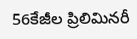56కేజీల ప్రిలిమినరీ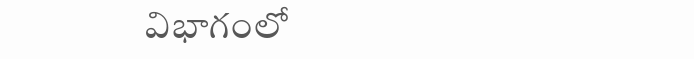విభాగంలో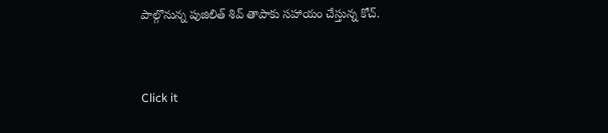పాల్గొనున్న పుజిలిత్ శివ్ తాపాకు సహాయం చేస్తున్న కోచ్.


Click it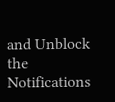and Unblock the Notifications